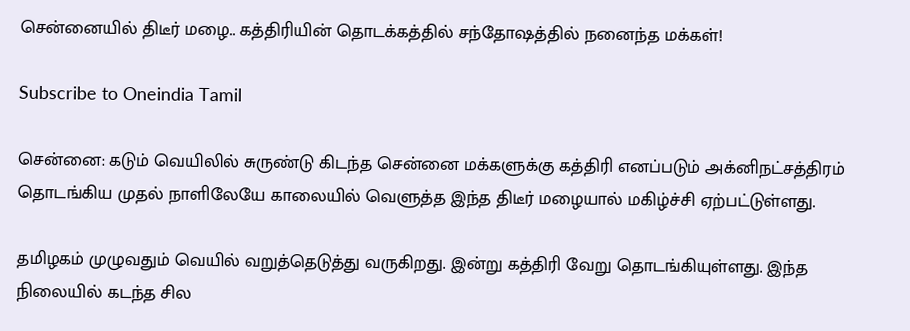சென்னையில் திடீர் மழை.. கத்திரியின் தொடக்கத்தில் சந்தோஷத்தில் நனைந்த மக்கள்!

Subscribe to Oneindia Tamil

சென்னை: கடும் வெயிலில் சுருண்டு கிடந்த சென்னை மக்களுக்கு கத்திரி எனப்படும் அக்னிநட்சத்திரம் தொடங்கிய முதல் நாளிலேயே காலையில் வெளுத்த இந்த திடீர் மழையால் மகிழ்ச்சி ஏற்பட்டுள்ளது.

தமிழகம் முழுவதும் வெயில் வறுத்தெடுத்து வருகிறது. இன்று கத்திரி வேறு தொடங்கியுள்ளது. இந்த நிலையில் கடந்த சில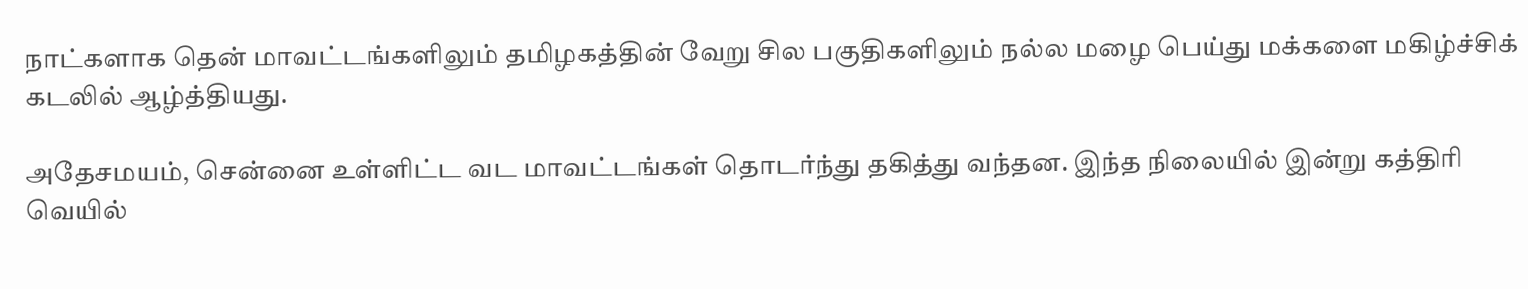நாட்களாக தென் மாவட்டங்களிலும் தமிழகத்தின் வேறு சில பகுதிகளிலும் நல்ல மழை பெய்து மக்களை மகிழ்ச்சிக் கடலில் ஆழ்த்தியது.

அதேசமயம், சென்னை உள்ளிட்ட வட மாவட்டங்கள் தொடர்ந்து தகித்து வந்தன. இந்த நிலையில் இன்று கத்திரி வெயில்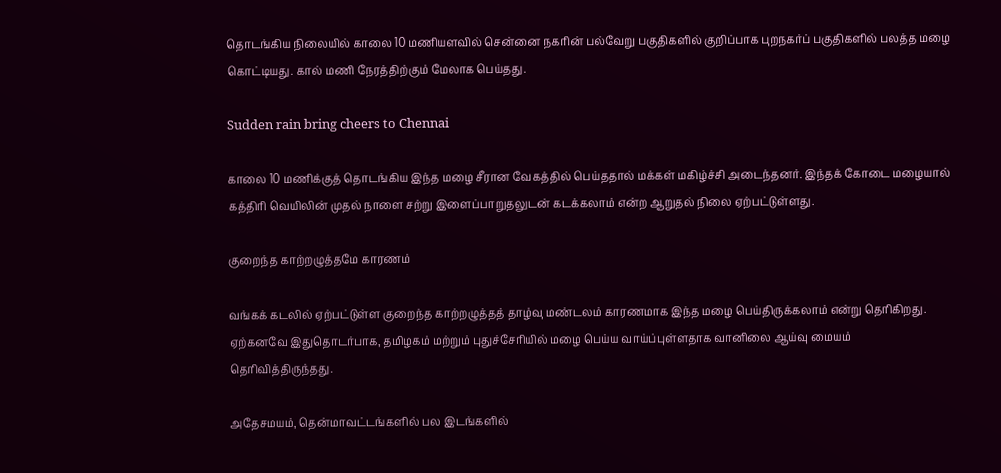தொடங்கிய நிலையில் காலை 10 மணியளவில் சென்னை நகரின் பல்வேறு பகுதிகளில் குறிப்பாக புறநகர்ப் பகுதிகளில் பலத்த மழை கொட்டியது. கால் மணி நேரத்திற்கும் மேலாக பெய்தது.

Sudden rain bring cheers to Chennai

காலை 10 மணிக்குத் தொடங்கிய இந்த மழை சீரான வேகத்தில் பெய்ததால் மக்கள் மகிழ்ச்சி அடைந்தனர். இந்தக் கோடை மழையால் கத்திரி வெயிலின் முதல் நாளை சற்று இளைப்பாறுதலுடன் கடக்கலாம் என்ற ஆறுதல் நிலை ஏற்பட்டுள்ளது.

குறைந்த காற்றழுத்தமே காரணம்

வங்கக் கடலில் ஏற்பட்டுள்ள குறைந்த காற்றழுத்தத் தாழ்வு மண்டலம் காரணமாக இந்த மழை பெய்திருக்கலாம் என்று தெரிகிறது. ஏற்கனவே இதுதொடர்பாக, தமிழகம் மற்றும் புதுச்சேரியில் மழை பெய்ய வாய்ப்புள்ளதாக வானிலை ஆய்வு மையம் தெரிவித்திருந்தது.

அதேசமயம், தென்மாவட்டங்களில் பல இடங்களில்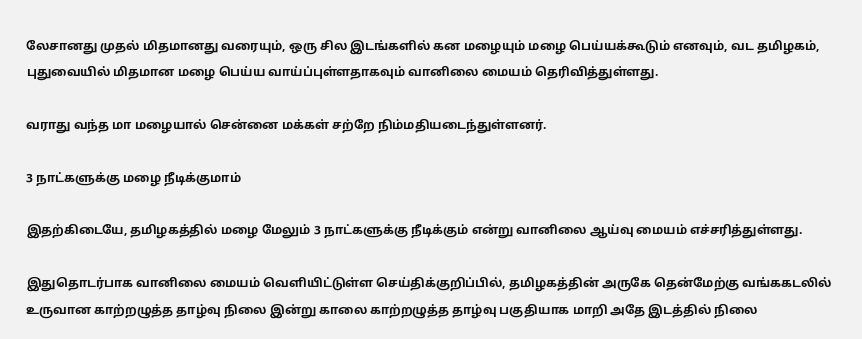லேசானது முதல் மிதமானது வரையும், ஒரு சில இடங்களில் கன மழையும் மழை பெய்யக்கூடும் எனவும், வட தமிழகம், புதுவையில் மிதமான மழை பெய்ய வாய்ப்புள்ளதாகவும் வானிலை மையம் தெரிவித்துள்ளது.

வராது வந்த மா மழையால் சென்னை மக்கள் சற்றே நிம்மதியடைந்துள்ளனர்.

3 நாட்களுக்கு மழை நீடிக்குமாம்

இதற்கிடையே, தமிழகத்தில் மழை மேலும் 3 நாட்களுக்கு நீடிக்கும் என்று வானிலை ஆய்வு மையம் எச்சரித்துள்ளது.

இதுதொடர்பாக வானிலை மையம் வெளியிட்டுள்ள செய்திக்குறிப்பில், தமிழகத்தின் அருகே தென்மேற்கு வங்ககடலில் உருவான காற்றழுத்த தாழ்வு நிலை இன்று காலை காற்றழுத்த தாழ்வு பகுதியாக மாறி அதே இடத்தில் நிலை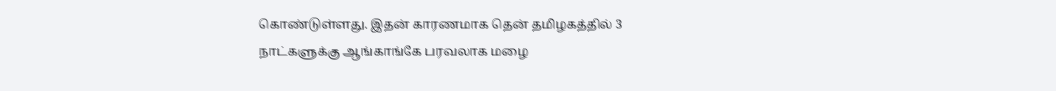கொண்டுள்ளது. இதன் காரணமாக தென் தமிழகத்தில் 3 நாட்களுக்கு ஆங்காங்கே பரவலாக மழை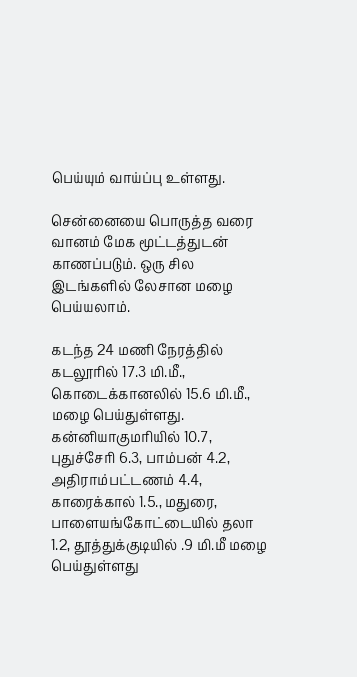பெய்யும் வாய்ப்பு உள்ளது.

சென்னையை பொருத்த வரை வானம் மேக மூட்டத்துடன் காணப்படும். ஒரு சில இடங்களில் லேசான மழை பெய்யலாம்.

கடந்த 24 மணி நேரத்தில் கடலூரில் 17.3 மி.மீ., கொடைக்கானலில் 15.6 மி.மீ., மழை பெய்துள்ளது. கன்னியாகுமரியில் 10.7, புதுச்சேரி 6.3, பாம்பன் 4.2, அதிராம்பட்டணம் 4.4, காரைக்கால் 1.5., மதுரை, பாளையங்கோட்டையில் தலா 1.2, தூத்துக்குடியில் .9 மி.மீ மழை பெய்துள்ளது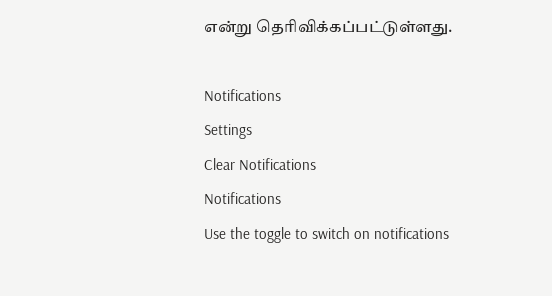என்று தெரிவிக்கப்பட்டுள்ளது.

Notifications
Settings
Clear Notifications
Notifications
Use the toggle to switch on notifications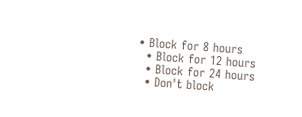• Block for 8 hours
  • Block for 12 hours
  • Block for 24 hours
  • Don't block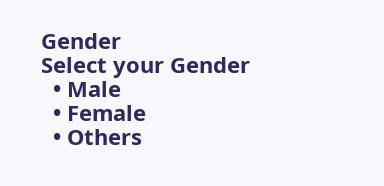Gender
Select your Gender
  • Male
  • Female
  • Others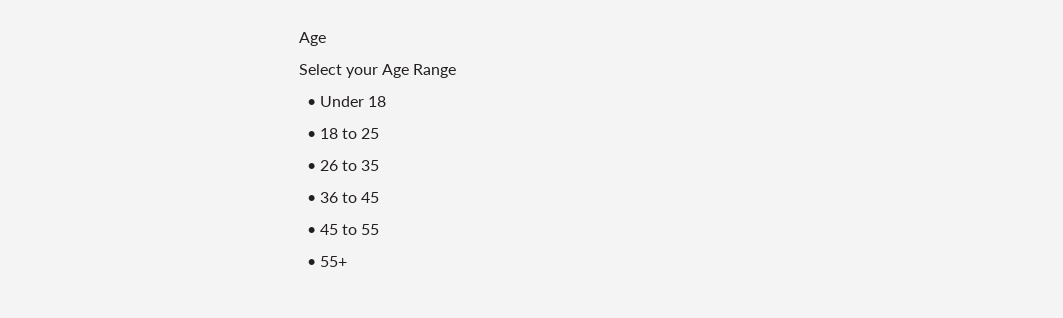Age
Select your Age Range
  • Under 18
  • 18 to 25
  • 26 to 35
  • 36 to 45
  • 45 to 55
  • 55+